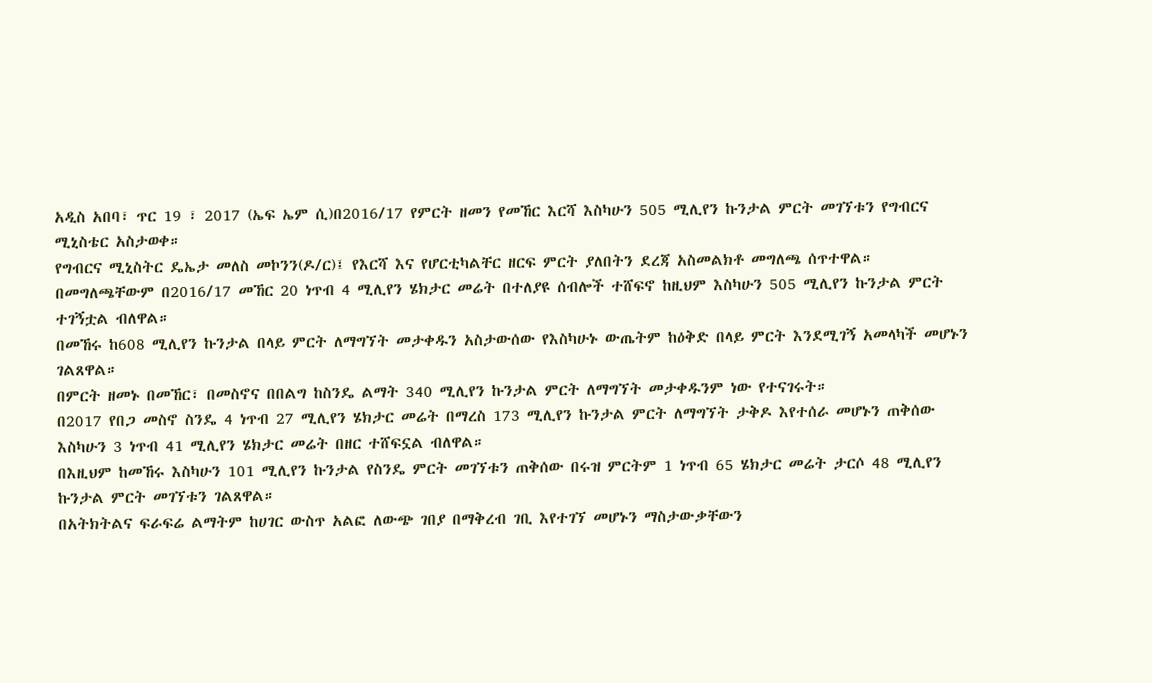አዲስ አበባ፣ ጥር 19 ፣ 2017 (ኤፍ ኤም ሲ)በ2016/17 የምርት ዘመን የመኸር እርሻ እስካሁን 505 ሚሊየን ኩንታል ምርት መገኘቱን የግብርና ሚኒስቴር አስታወቀ።
የግብርና ሚኒስትር ዴኤታ መለስ መኮንን(ዶ/ር)፤ የእርሻ እና የሆርቲካልቸር ዘርፍ ምርት ያለበትን ደረጃ አስመልክቶ መግለጫ ሰጥተዋል።
በመግለጫቸውም በ2016/17 መኸር 20 ነጥብ 4 ሚሊየን ሄክታር መሬት በተለያዩ ሰብሎች ተሸፍኖ ከዚህም እስካሁን 505 ሚሊየን ኩንታል ምርት ተገኝቷል ብለዋል።
በመኸሩ ከ608 ሚሊየን ኩንታል በላይ ምርት ለማግኘት መታቀዱን አስታውሰው የእስካሁኑ ውጤትም ከዕቅድ በላይ ምርት እንደሚገኝ አመላካች መሆኑን ገልጸዋል።
በምርት ዘመኑ በመኸር፣ በመስኖና በበልግ ከስንዴ ልማት 340 ሚሊየን ኩንታል ምርት ለማግኘት መታቀዱንም ነው የተናገሩት።
በ2017 የበጋ መስኖ ስንዴ 4 ነጥብ 27 ሚሊየን ሄክታር መሬት በማረስ 173 ሚሊየን ኩንታል ምርት ለማግኘት ታቅዶ እየተሰራ መሆኑን ጠቅሰው እስካሁን 3 ነጥብ 41 ሚሊየን ሄክታር መሬት በዘር ተሸፍኗል ብለዋል።
በእዚህም ከመኸሩ እስካሁን 101 ሚሊየን ኩንታል የስንዴ ምርት መገኘቱን ጠቅሰው በሩዝ ምርትም 1 ነጥብ 65 ሄክታር መሬት ታርሶ 48 ሚሊየን ኩንታል ምርት መገኘቱን ገልጸዋል።
በአትክትልና ፍራፍሬ ልማትም ከሀገር ውስጥ አልፎ ለውጭ ገበያ በማቅረብ ገቢ እየተገኘ መሆኑን ማስታውቃቸውን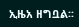ኢዜአ ዘግቧል፡፡